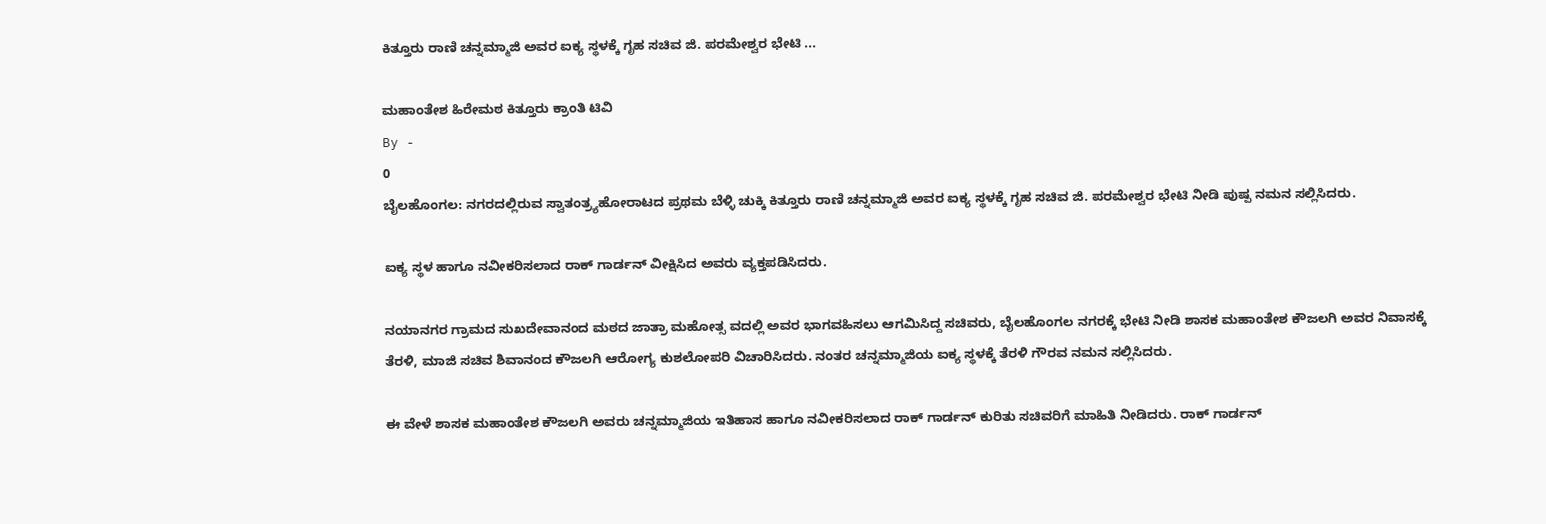ಕಿತ್ತೂರು ರಾಣಿ ಚನ್ನಮ್ಮಾಜಿ ಅವರ ಐಕ್ಯ ಸ್ಥಳಕ್ಕೆ ಗೃಹ ಸಚಿವ ಜಿ. ಪರಮೇಶ್ವರ ಭೇಟಿ ...

ಮಹಾಂತೇಶ ಹಿರೇಮಠ ಕಿತ್ತೂರು ಕ್ರಾಂತಿ ಟಿವಿ
By -
0
ಬೈಲಹೊಂಗಲ: ನಗರದಲ್ಲಿರುವ ಸ್ವಾತಂತ್ರ್ಯಹೋರಾಟದ ಪ್ರಥಮ ಬೆಳ್ಳಿ ಚುಕ್ಕಿ ಕಿತ್ತೂರು ರಾಣಿ ಚನ್ನಮ್ಮಾಜಿ ಅವರ ಐಕ್ಯ ಸ್ಥಳಕ್ಕೆ ಗೃಹ ಸಚಿವ ಜಿ. ಪರಮೇಶ್ವರ ಭೇಟಿ ನೀಡಿ ಪುಷ್ಪ ನಮನ ಸಲ್ಲಿಸಿದರು.

ಐಕ್ಯ ಸ್ಥಳ ಹಾಗೂ ನವೀಕರಿಸಲಾದ ರಾಕ್ ಗಾರ್ಡನ್ ವೀಕ್ಷಿಸಿದ ಅವರು ವ್ಯಕ್ತಪಡಿಸಿದರು.

ನಯಾನಗರ ಗ್ರಾಮದ ಸುಖದೇವಾನಂದ ಮಠದ ಜಾತ್ರಾ ಮಹೋತ್ಸ ವದಲ್ಲಿ ಅವರ ಭಾಗವಹಿಸಲು ಆಗಮಿಸಿದ್ದ ಸಚಿವರು, ಬೈಲಹೊಂಗಲ ನಗರಕ್ಕೆ ಭೇಟಿ ನೀಡಿ ಶಾಸಕ ಮಹಾಂತೇಶ ಕೌಜಲಗಿ ಅವರ ನಿವಾಸಕ್ಕೆ ತೆರಳಿ, ಮಾಜಿ ಸಚಿವ ಶಿವಾನಂದ ಕೌಜಲಗಿ ಆರೋಗ್ಯ ಕುಶಲೋಪರಿ ವಿಚಾರಿಸಿದರು. ನಂತರ ಚನ್ನಮ್ಮಾಜಿಯ ಐಕ್ಯ ಸ್ಥಳಕ್ಕೆ ತೆರಳಿ ಗೌರವ ನಮನ ಸಲ್ಲಿಸಿದರು.

ಈ ವೇಳೆ ಶಾಸಕ ಮಹಾಂತೇಶ ಕೌಜಲಗಿ ಅವರು ಚನ್ನಮ್ಮಾಜಿಯ ಇತಿಹಾಸ ಹಾಗೂ ನವೀಕರಿಸಲಾದ ರಾಕ್ ಗಾರ್ಡನ್ ಕುರಿತು ಸಚಿವರಿಗೆ ಮಾಹಿತಿ ನೀಡಿದರು. ರಾಕ್ ಗಾರ್ಡನ್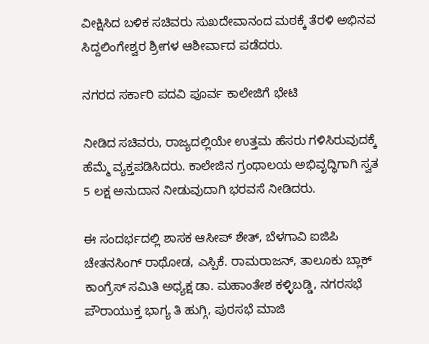ವೀಕ್ಷಿಸಿದ ಬಳಿಕ ಸಚಿವರು ಸುಖದೇವಾನಂದ ಮಠಕ್ಕೆ ತೆರಳಿ ಅಭಿನವ ಸಿದ್ದಲಿಂಗೇಶ್ವರ ಶ್ರೀಗಳ ಆಶೀರ್ವಾದ ಪಡೆದರು.

ನಗರದ ಸರ್ಕಾರಿ ಪದವಿ ಪೂರ್ವ ಕಾಲೇಜಿಗೆ ಭೇಟಿ

ನೀಡಿದ ಸಚಿವರು, ರಾಜ್ಯದಲ್ಲಿಯೇ ಉತ್ತಮ ಹೆಸರು ಗಳಿಸಿರುವುದಕ್ಕೆ ಹೆಮ್ಮೆ ವ್ಯಕ್ತಪಡಿಸಿದರು. ಕಾಲೇಜಿನ ಗ್ರಂಥಾಲಯ ಅಭಿವೃದ್ಧಿಗಾಗಿ ಸ್ವತ 5 ಲಕ್ಷ ಅನುದಾನ ನೀಡುವುದಾಗಿ ಭರವಸೆ ನೀಡಿದರು.

ಈ ಸಂದರ್ಭದಲ್ಲಿ ಶಾಸಕ ಆಸೀಪ್ ಶೇತ್, ಬೆಳಗಾವಿ ಐಜಿಪಿ ಚೇತನಸಿಂಗ್ ರಾಥೋಡ, ಎಸ್ಪಿಕೆ. ರಾಮರಾಜನ್, ತಾಲೂಕು ಬ್ಲಾಕ್ ಕಾಂಗ್ರೆಸ್ ಸಮಿತಿ ಅಧ್ಯಕ್ಷ ಡಾ. ಮಹಾಂತೇಶ ಕಳ್ಳಿಬಡ್ಡಿ, ನಗರಸಭೆ ಪೌರಾಯುಕ್ತ ಭಾಗ್ಯ ತಿ ಹುಗ್ಗಿ, ಪುರಸಭೆ ಮಾಜಿ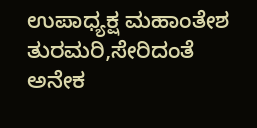ಉಪಾಧ್ಯಕ್ಷ ಮಹಾಂತೇಶ ತುರಮರಿ,ಸೇರಿದಂತೆ ಅನೇಕ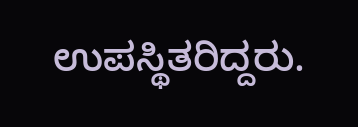ಉಪಸ್ಥಿತರಿದ್ದರು.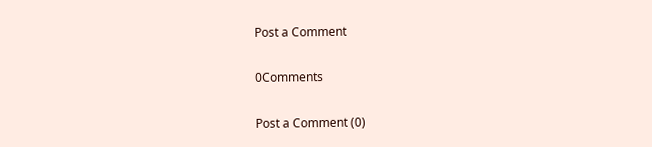Post a Comment

0Comments

Post a Comment (0)